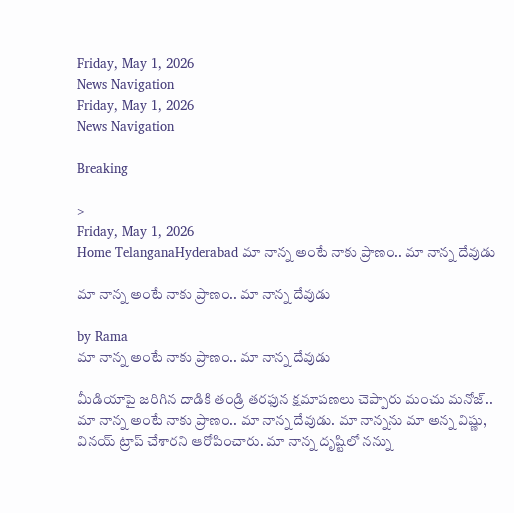Friday, May 1, 2026
News Navigation
Friday, May 1, 2026
News Navigation

Breaking

>
Friday, May 1, 2026
Home TelanganaHyderabad మా నాన్న అంటే నాకు ప్రాణం.. మా నాన్న దేవుడు

మా నాన్న అంటే నాకు ప్రాణం.. మా నాన్న దేవుడు

by Rama
మా నాన్న అంటే నాకు ప్రాణం.. మా నాన్న దేవుడు

మీడియాపై జరిగిన దాడికి తండ్రి తరఫున క్షమాపణలు చెప్పారు మంచు మనోజ్.. మా నాన్న అంటే నాకు ప్రాణం.. మా నాన్న దేవుడు. మా నాన్నను మా అన్న విష్ణు, వినయ్ ట్రాప్ చేశారని ఆరోపించారు. మా నాన్న దృష్టిలో నన్ను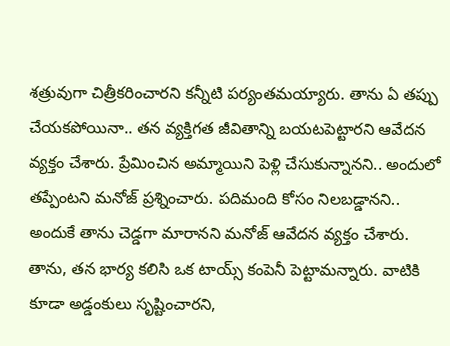శత్రువుగా చిత్రీకరించారని కన్నీటి పర్యంతమయ్యారు. తాను ఏ తప్పు చేయకపోయినా.. తన వ్యక్తిగత జీవితాన్ని బయటపెట్టారని ఆవేదన వ్యక్తం చేశారు. ప్రేమించిన అమ్మాయిని పెళ్లి చేసుకున్నానని.. అందులో తప్పేంటని మనోజ్ ప్రశ్నించారు. పదిమంది కోసం నిలబడ్డానని.. అందుకే తాను చెడ్డగా మారానని మనోజ్ ఆవేదన వ్యక్తం చేశారు. తాను, తన భార్య కలిసి ఒక టాయ్స్ కంపెనీ పెట్టామన్నారు. వాటికి కూడా అడ్డంకులు సృష్టించారని,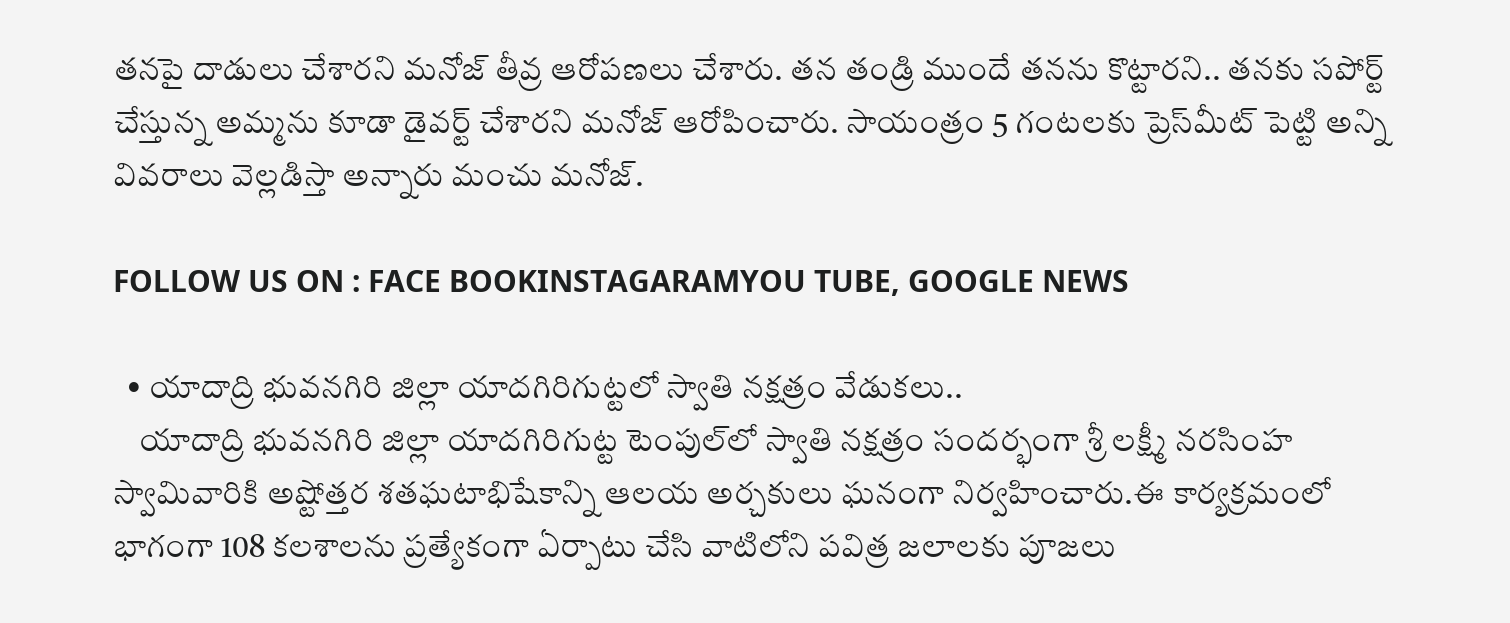తనపై దాడులు చేశారని మనోజ్ తీవ్ర ఆరోపణలు చేశారు. తన తండ్రి ముందే తనను కొట్టారని.. తనకు సపోర్ట్ చేస్తున్న అమ్మను కూడా డైవర్ట్ చేశారని మనోజ్ ఆరోపించారు. సాయంత్రం 5 గంటలకు ప్రెస్‌మీట్ పెట్టి అన్ని వివరాలు వెల్లడిస్తా అన్నారు మంచు మనోజ్.

FOLLOW US ON : FACE BOOKINSTAGARAMYOU TUBE, GOOGLE NEWS

  • యాదాద్రి భువనగిరి జిల్లా యాదగిరిగుట్టలో స్వాతి నక్షత్రం వేడుకలు..
    యాదాద్రి భువనగిరి జిల్లా యాదగిరిగుట్ట టెంపుల్‌లో స్వాతి నక్షత్రం సందర్భంగా శ్రీ లక్ష్మీ నరసింహ స్వామివారికి అష్టోత్తర శతఘటాభిషేకాన్ని ఆలయ అర్చకులు ఘనంగా నిర్వహించారు.ఈ కార్యక్రమంలో భాగంగా 108 కలశాలను ప్రత్యేకంగా ఏర్పాటు చేసి వాటిలోని పవిత్ర జలాలకు పూజలు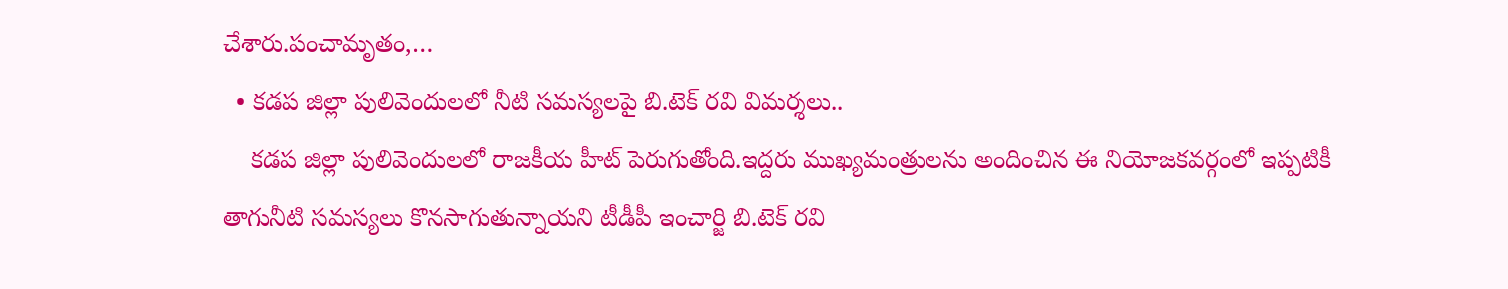చేశారు.పంచామృతం,…
  • కడప జిల్లా పులివెందులలో నీటి సమస్యలపై బి.టెక్ రవి విమర్శలు..
    కడప జిల్లా పులివెందులలో రాజకీయ హీట్ పెరుగుతోంది.ఇద్దరు ముఖ్యమంత్రులను అందించిన ఈ నియోజకవర్గంలో ఇప్పటికీ తాగునీటి సమస్యలు కొనసాగుతున్నాయని టీడీపీ ఇంచార్జి బి.టెక్ రవి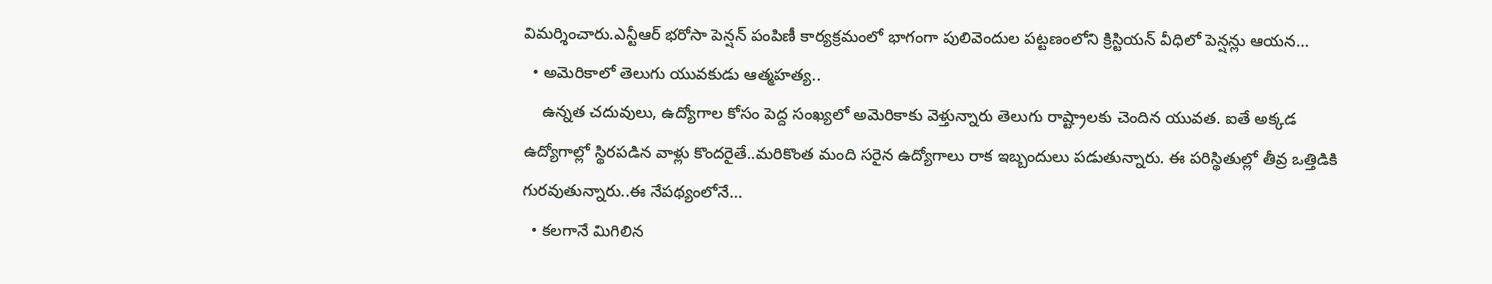విమర్శించారు.ఎన్టీఆర్ భరోసా పెన్షన్ పంపిణీ కార్యక్రమంలో భాగంగా పులివెందుల పట్టణంలోని క్రిస్టియన్ వీధిలో పెన్షన్లు ఆయన…
  • అమెరికాలో తెలుగు యువకుడు ఆత్మహత్య..
    ఉన్నత చదువులు, ఉద్యోగాల కోసం పెద్ద సంఖ్యలో అమెరికాకు వెళ్తున్నారు తెలుగు రాష్ట్రాలకు చెందిన యువత. ఐతే అక్కడ ఉద్యోగాల్లో స్థిరపడిన వాళ్లు కొందరైతే..మరికొంత మంది సరైన ఉద్యోగాలు రాక ఇబ్బందులు పడుతున్నారు. ఈ పరిస్థితుల్లో తీవ్ర ఒత్తిడికి గురవుతున్నారు..ఈ నేపథ్యంలోనే…
  • కలగానే మిగిలిన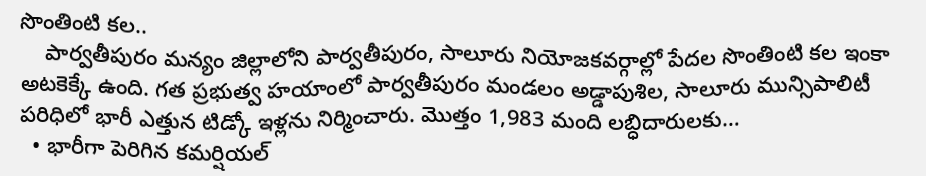సొంతింటి కల..
    పార్వతీపురం మన్యం జిల్లాలోని పార్వతీపురం, సాలూరు నియోజకవర్గాల్లో పేదల సొంతింటి కల ఇంకా అటకెక్కే ఉంది. గత ప్రభుత్వ హయాంలో పార్వతీపురం మండలం అడ్డాపుశిల, సాలూరు మున్సిపాలిటీ పరిధిలో భారీ ఎత్తున టిడ్కో ఇళ్లను నిర్మించారు. మొత్తం 1,983 మంది లబ్ధిదారులకు…
  • భారీగా పెరిగిన కమర్షియల్‌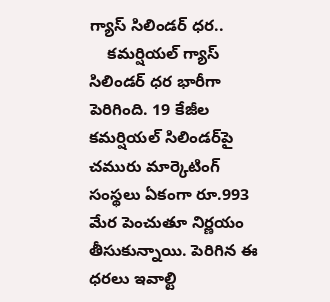గ్యాస్‌ సిలిండర్‌ ధర..
    కమర్షియల్‌ గ్యాస్‌ సిలిండర్‌ ధర భారీగా పెరిగింది. 19 కేజీల కమర్షియల్ సిలిండర్‌పై చమురు మార్కెటింగ్ సంస్థలు ఏకంగా రూ.993 మేర పెంచుతూ నిర్ణయం తీసుకున్నాయి. పెరిగిన ఈ ధరలు ఇవాల్టి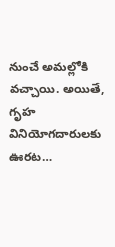నుంచే అమల్లోకి వచ్చాయి. అయితే, గృహ వినియోగదారులకు ఊరట…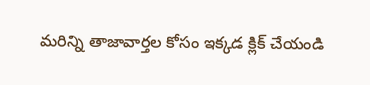మరిన్ని తాజావార్తల కోసం ఇక్కడ క్లిక్ చేయండి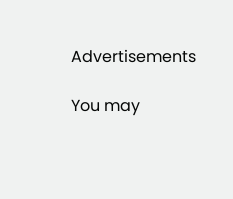Advertisements

You may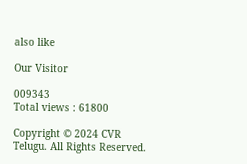also like

Our Visitor

009343
Total views : 61800

Copyright © 2024 CVR Telugu. All Rights Reserved.